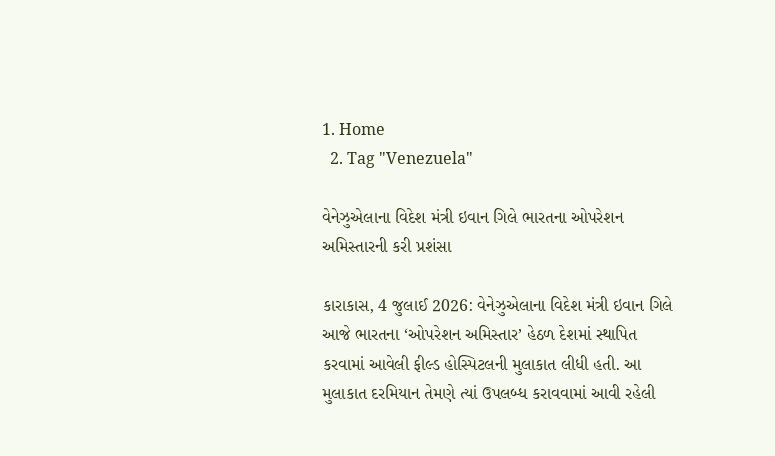1. Home
  2. Tag "Venezuela"

વેનેઝુએલાના વિદેશ મંત્રી ઇવાન ગિલે ભારતના ઓપરેશન અમિસ્તારની કરી પ્રશંસા

કારાકાસ, 4 જુલાઈ 2026: વેનેઝુએલાના વિદેશ મંત્રી ઇવાન ગિલે આજે ભારતના ‘ઓપરેશન અમિસ્તાર’ હેઠળ દેશમાં સ્થાપિત કરવામાં આવેલી ફીલ્ડ હોસ્પિટલની મુલાકાત લીધી હતી. આ મુલાકાત દરમિયાન તેમણે ત્યાં ઉપલબ્ધ કરાવવામાં આવી રહેલી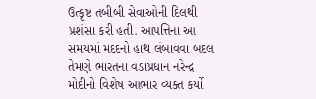ઉત્કૃષ્ટ તબીબી સેવાઓની દિલથી પ્રશંસા કરી હતી. આપત્તિના આ સમયમાં મદદનો હાથ લંબાવવા બદલ તેમણે ભારતના વડાપ્રધાન નરેન્દ્ર મોદીનો વિશેષ આભાર વ્યક્ત કર્યો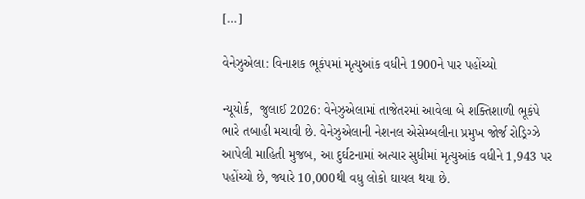[…]

વેનેઝુએલા: વિનાશક ભૂકંપમાં મૃત્યુઆંક વધીને 1900ને પાર પહોંચ્યો

ન્યૂયોર્ક,  જુલાઈ 2026: વેનેઝુએલામાં તાજેતરમાં આવેલા બે શક્તિશાળી ભૂકંપે ભારે તબાહી મચાવી છે. વેનેઝુએલાની નેશનલ એસેમ્બલીના પ્રમુખ જોર્જ રોડ્રિગ્ઝે આપેલી માહિતી મુજબ, આ દુર્ઘટનામાં અત્યાર સુધીમાં મૃત્યુઆંક વધીને 1,943 પર પહોંચ્યો છે, જ્યારે 10,000થી વધુ લોકો ઘાયલ થયા છે.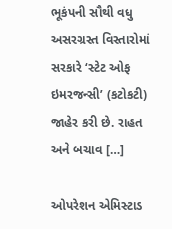ભૂકંપની સૌથી વધુ અસરગ્રસ્ત વિસ્તારોમાં સરકારે ‘સ્ટેટ ઓફ ઇમરજન્સી’ (કટોકટી) જાહેર કરી છે. રાહત અને બચાવ […]

ઓપરેશન એમિસ્ટાડ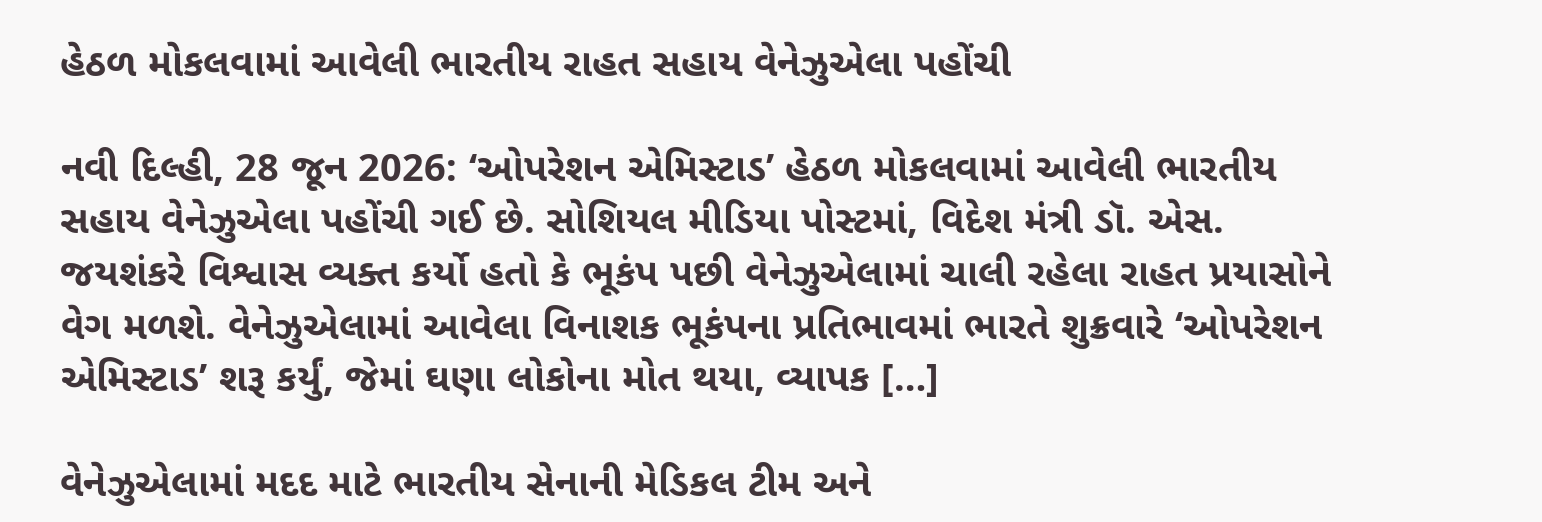હેઠળ મોકલવામાં આવેલી ભારતીય રાહત સહાય વેનેઝુએલા પહોંચી

નવી દિલ્હી, 28 જૂન 2026: ‘ઓપરેશન એમિસ્ટાડ’ હેઠળ મોકલવામાં આવેલી ભારતીય સહાય વેનેઝુએલા પહોંચી ગઈ છે. સોશિયલ મીડિયા પોસ્ટમાં, વિદેશ મંત્રી ડૉ. એસ. જયશંકરે વિશ્વાસ વ્યક્ત કર્યો હતો કે ભૂકંપ પછી વેનેઝુએલામાં ચાલી રહેલા રાહત પ્રયાસોને વેગ મળશે. વેનેઝુએલામાં આવેલા વિનાશક ભૂકંપના પ્રતિભાવમાં ભારતે શુક્રવારે ‘ઓપરેશન એમિસ્ટાડ’ શરૂ કર્યું, જેમાં ઘણા લોકોના મોત થયા, વ્યાપક […]

વેનેઝુએલામાં મદદ માટે ભારતીય સેનાની મેડિકલ ટીમ અને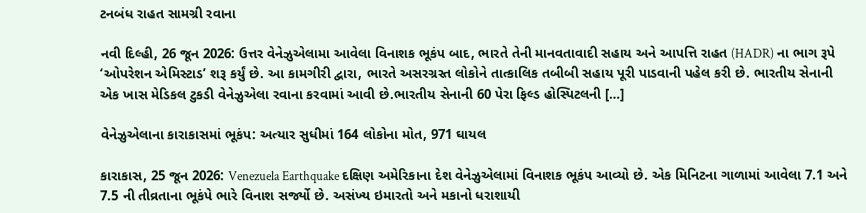ટનબંધ રાહત સામગ્રી રવાના

નવી દિલ્હી, 26 જૂન 2026: ઉત્તર વેનેઝુએલામા આવેલા વિનાશક ભૂકંપ બાદ, ભારતે તેની માનવતાવાદી સહાય અને આપત્તિ રાહત (HADR) ના ભાગ રૂપે ‘ઓપરેશન એમિસ્ટાડ’ શરૂ કર્યું છે. આ કામગીરી દ્વારા, ભારતે અસરગ્રસ્ત લોકોને તાત્કાલિક તબીબી સહાય પૂરી પાડવાની પહેલ કરી છે. ભારતીય સેનાની એક ખાસ મેડિકલ ટુકડી વેનેઝુએલા રવાના કરવામાં આવી છે.ભારતીય સેનાની 60 પેરા ફિલ્ડ હોસ્પિટલની […]

વેનેઝુએલાના કારાકાસમાં ભૂકંપ: અત્યાર સુધીમાં 164 લોકોના મોત, 971 ઘાયલ

કારાકાસ, 25 જૂન 2026: Venezuela Earthquake દક્ષિણ અમેરિકાના દેશ વેનેઝુએલામાં વિનાશક ભૂકંપ આવ્યો છે. એક મિનિટના ગાળામાં આવેલા 7.1 અને 7.5 ની તીવ્રતાના ભૂકંપે ભારે વિનાશ સર્જ્યો છે. અસંખ્ય ઇમારતો અને મકાનો ધરાશાયી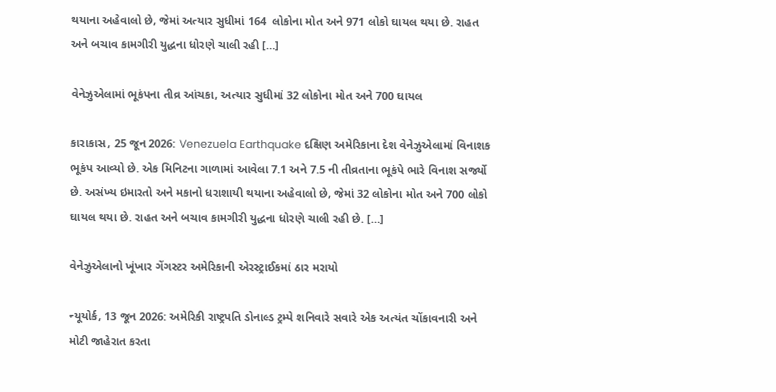થયાના અહેવાલો છે, જેમાં અત્યાર સુધીમાં 164  લોકોના મોત અને 971 લોકો ઘાયલ થયા છે. રાહત અને બચાવ કામગીરી યુદ્ધના ધોરણે ચાલી રહી […]

વેનેઝુએલામાં ભૂકંપના તીવ્ર આંચકા, અત્યાર સુધીમાં 32 લોકોના મોત અને 700 ઘાયલ

કારાકાસ, 25 જૂન 2026: Venezuela Earthquake દક્ષિણ અમેરિકાના દેશ વેનેઝુએલામાં વિનાશક ભૂકંપ આવ્યો છે. એક મિનિટના ગાળામાં આવેલા 7.1 અને 7.5 ની તીવ્રતાના ભૂકંપે ભારે વિનાશ સર્જ્યો છે. અસંખ્ય ઇમારતો અને મકાનો ધરાશાયી થયાના અહેવાલો છે, જેમાં 32 લોકોના મોત અને 700 લોકો ઘાયલ થયા છે. રાહત અને બચાવ કામગીરી યુદ્ધના ધોરણે ચાલી રહી છે. […]

વેનેઝુએલાનો ખૂંખાર ગેંગસ્ટર અમેરિકાની એરસ્ટ્રાઈકમાં ઠાર મરાયો

ન્યૂયોર્ક, 13 જૂન 2026: અમેરિકી રાષ્ટ્રપતિ ડોનાલ્ડ ટ્રમ્પે શનિવારે સવારે એક અત્યંત ચોંકાવનારી અને મોટી જાહેરાત કરતા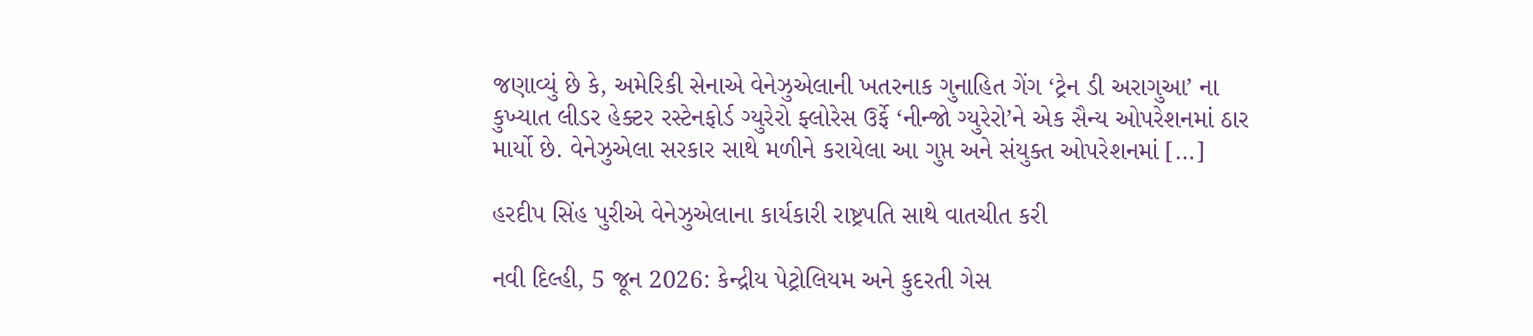જણાવ્યું છે કે, અમેરિકી સેનાએ વેનેઝુએલાની ખતરનાક ગુનાહિત ગેંગ ‘ટ્રેન ડી અરાગુઆ’ ના કુખ્યાત લીડર હેક્ટર રસ્ટેનફોર્ડ ગ્યુરેરો ફ્લોરેસ ઉર્ફે ‘નીન્જો ગ્યુરેરો’ને એક સૈન્ય ઓપરેશનમાં ઠાર માર્યો છે. વેનેઝુએલા સરકાર સાથે મળીને કરાયેલા આ ગુપ્ત અને સંયુક્ત ઓપરેશનમાં […]

હરદીપ સિંહ પુરીએ વેનેઝુએલાના કાર્યકારી રાષ્ટ્રપતિ સાથે વાતચીત કરી

નવી દિલ્હી, 5 જૂન 2026: કેન્દ્રીય પેટ્રોલિયમ અને કુદરતી ગેસ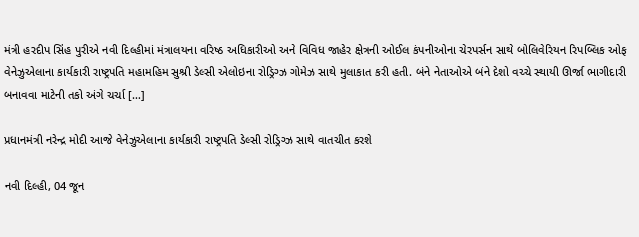મંત્રી હરદીપ સિંહ પુરીએ નવી દિલ્હીમાં મંત્રાલયના વરિષ્ઠ અધિકારીઓ અને વિવિધ જાહેર ક્ષેત્રની ઓઈલ કંપનીઓના ચેરપર્સન સાથે બોલિવેરિયન રિપબ્લિક ઓફ વેનેઝુએલાના કાર્યકારી રાષ્ટ્રપતિ મહામહિમ સુશ્રી ડેલ્સી એલોઇના રોડ્રિગ્ઝ ગોમેઝ સાથે મુલાકાત કરી હતી. બંને નેતાઓએ બંને દેશો વચ્ચે સ્થાયી ઊર્જા ભાગીદારી બનાવવા માટેની તકો અંગે ચર્ચા […]

પ્રધાનમંત્રી નરેન્દ્ર મોદી આજે વેનેઝુએલાના કાર્યકારી રાષ્ટ્રપતિ ડેલ્સી રોડ્રિગ્ઝ સાથે વાતચીત કરશે

નવી દિલ્હી, 04 જૂન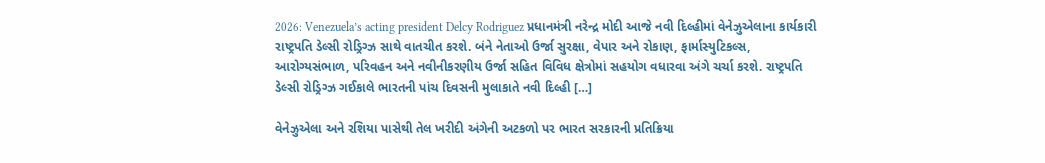2026: Venezuela’s acting president Delcy Rodriguez પ્રધાનમંત્રી નરેન્દ્ર મોદી આજે નવી દિલ્હીમાં વેનેઝુએલાના કાર્યકારી રાષ્ટ્રપતિ ડેલ્સી રોડ્રિગ્ઝ સાથે વાતચીત કરશે. બંને નેતાઓ ઉર્જા સુરક્ષા, વેપાર અને રોકાણ, ફાર્માસ્યુટિકલ્સ, આરોગ્યસંભાળ, પરિવહન અને નવીનીકરણીય ઉર્જા સહિત વિવિધ ક્ષેત્રોમાં સહયોગ વધારવા અંગે ચર્ચા કરશે. રાષ્ટ્રપતિ ડેલ્સી રોડ્રિગ્ઝ ગઈકાલે ભારતની પાંચ દિવસની મુલાકાતે નવી દિલ્હી […]

વેનેઝુએલા અને રશિયા પાસેથી તેલ ખરીદી અંગેની અટકળો પર ભારત સરકારની પ્રતિક્રિયા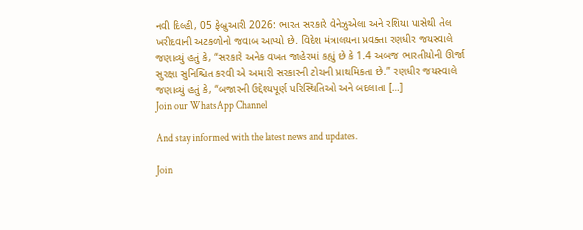નવી દિલ્હી, 05 ફેબ્રુઆરી 2026: ભારત સરકારે વેનેઝુએલા અને રશિયા પાસેથી તેલ ખરીદવાની અટકળોનો જવાબ આપ્યો છે. વિદેશ મંત્રાલયના પ્રવક્તા રણધીર જયસ્વાલે જણાવ્યું હતું કે, “સરકારે અનેક વખત જાહેરમાં કહ્યું છે કે 1.4 અબજ ભારતીયોની ઊર્જા સુરક્ષા સુનિશ્ચિત કરવી એ અમારી સરકારની ટોચની પ્રાથમિકતા છે.” રણધીર જયસ્વાલે જણાવ્યું હતું કે, “બજારની ઉદ્દેશ્યપૂર્ણ પરિસ્થિતિઓ અને બદલાતા […]
Join our WhatsApp Channel

And stay informed with the latest news and updates.

Join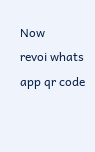Now
revoi whats app qr code